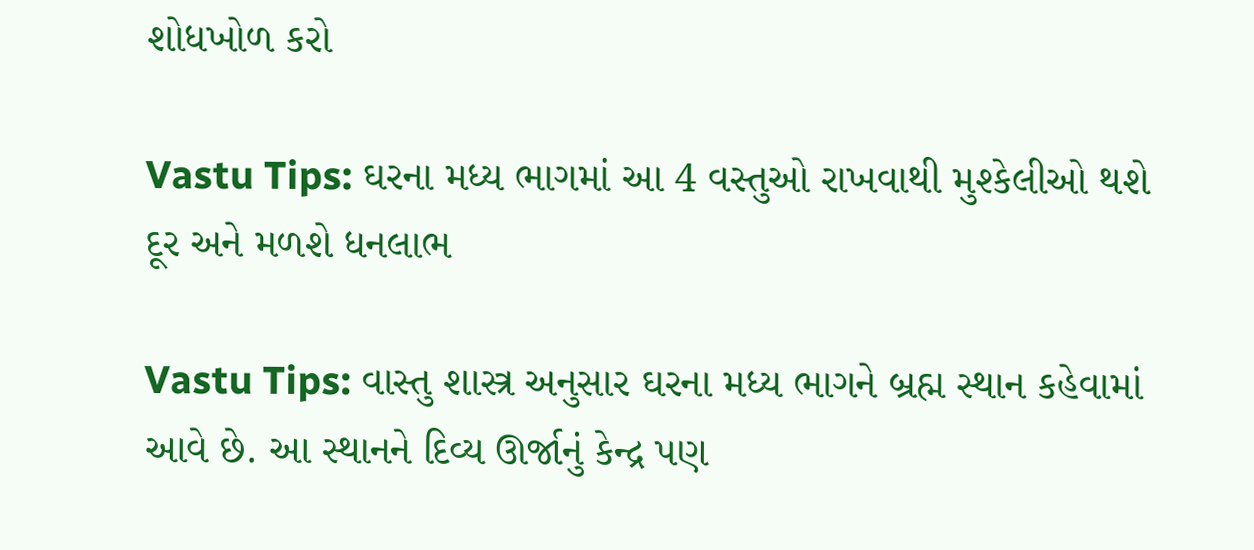શોધખોળ કરો

Vastu Tips: ઘરના મધ્ય ભાગમાં આ 4 વસ્તુઓ રાખવાથી મુશ્કેલીઓ થશે દૂર અને મળશે ધનલાભ

Vastu Tips: વાસ્તુ શાસ્ત્ર અનુસાર ઘરના મધ્ય ભાગને બ્રહ્મ સ્થાન કહેવામાં આવે છે. આ સ્થાનને દિવ્ય ઊર્જાનું કેન્દ્ર પણ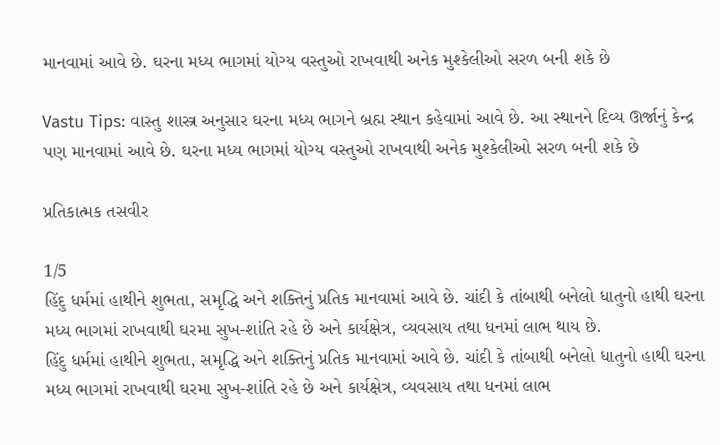માનવામાં આવે છે. ઘરના મધ્ય ભાગમાં યોગ્ય વસ્તુઓ રાખવાથી અનેક મુશ્કેલીઓ સરળ બની શકે છે

Vastu Tips: વાસ્તુ શાસ્ત્ર અનુસાર ઘરના મધ્ય ભાગને બ્રહ્મ સ્થાન કહેવામાં આવે છે. આ સ્થાનને દિવ્ય ઊર્જાનું કેન્દ્ર પણ માનવામાં આવે છે. ઘરના મધ્ય ભાગમાં યોગ્ય વસ્તુઓ રાખવાથી અનેક મુશ્કેલીઓ સરળ બની શકે છે

પ્રતિકાત્મક તસવીર

1/5
હિંદુ ધર્મમાં હાથીને શુભતા, સમૃદ્ધિ અને શક્તિનું પ્રતિક માનવામાં આવે છે. ચાંદી કે તાંબાથી બનેલો ધાતુનો હાથી ઘરના મધ્ય ભાગમાં રાખવાથી ઘરમા સુખ-શાંતિ રહે છે અને કાર્યક્ષેત્ર, વ્યવસાય તથા ધનમાં લાભ થાય છે.
હિંદુ ધર્મમાં હાથીને શુભતા, સમૃદ્ધિ અને શક્તિનું પ્રતિક માનવામાં આવે છે. ચાંદી કે તાંબાથી બનેલો ધાતુનો હાથી ઘરના મધ્ય ભાગમાં રાખવાથી ઘરમા સુખ-શાંતિ રહે છે અને કાર્યક્ષેત્ર, વ્યવસાય તથા ધનમાં લાભ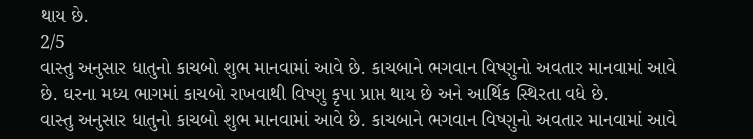થાય છે.
2/5
વાસ્તુ અનુસાર ધાતુનો કાચબો શુભ માનવામાં આવે છે. કાચબાને ભગવાન વિષ્ણુનો અવતાર માનવામાં આવે છે. ઘરના મધ્ય ભાગમાં કાચબો રાખવાથી વિષ્ણુ કૃપા પ્રાપ્ત થાય છે અને આર્થિક સ્થિરતા વધે છે.
વાસ્તુ અનુસાર ધાતુનો કાચબો શુભ માનવામાં આવે છે. કાચબાને ભગવાન વિષ્ણુનો અવતાર માનવામાં આવે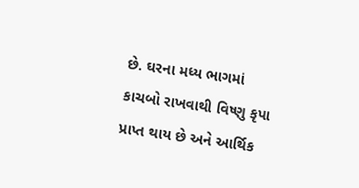છે. ઘરના મધ્ય ભાગમાં કાચબો રાખવાથી વિષ્ણુ કૃપા પ્રાપ્ત થાય છે અને આર્થિક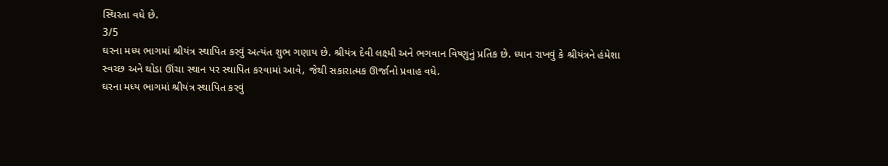સ્થિરતા વધે છે.
3/5
ઘરના મધ્ય ભાગમાં શ્રીયંત્ર સ્થાપિત કરવું અત્યંત શુભ ગણાય છે. શ્રીયંત્ર દેવી લક્ષ્મી અને ભગવાન વિષ્ણુનું પ્રતિક છે. ધ્યાન રાખવું કે શ્રીયંત્રને હંમેશા સ્વચ્છ અને થોડા ઊંચા સ્થાન પર સ્થાપિત કરવામાં આવે, જેથી સકારાત્મક ઊર્જાનો પ્રવાહ વધે.
ઘરના મધ્ય ભાગમાં શ્રીયંત્ર સ્થાપિત કરવું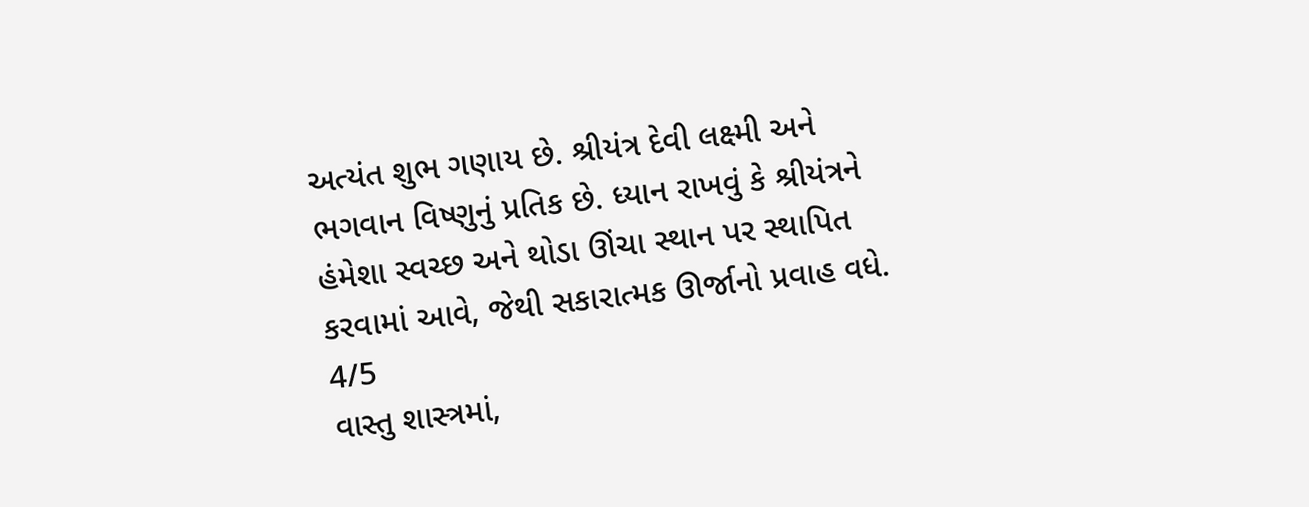અત્યંત શુભ ગણાય છે. શ્રીયંત્ર દેવી લક્ષ્મી અને ભગવાન વિષ્ણુનું પ્રતિક છે. ધ્યાન રાખવું કે શ્રીયંત્રને હંમેશા સ્વચ્છ અને થોડા ઊંચા સ્થાન પર સ્થાપિત કરવામાં આવે, જેથી સકારાત્મક ઊર્જાનો પ્રવાહ વધે.
4/5
વાસ્તુ શાસ્ત્રમાં,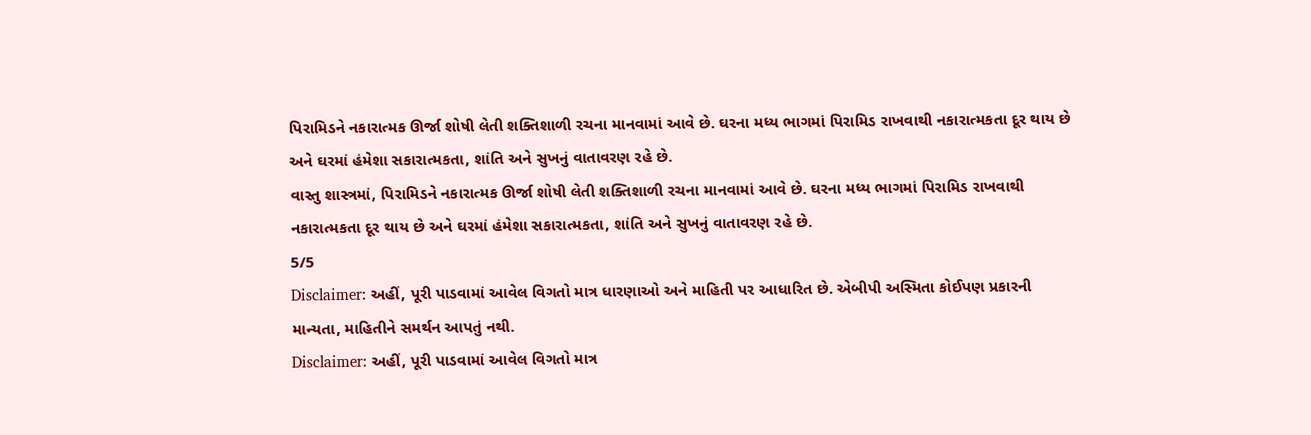પિરામિડને નકારાત્મક ઊર્જા શોષી લેતી શક્તિશાળી રચના માનવામાં આવે છે. ઘરના મધ્ય ભાગમાં પિરામિડ રાખવાથી નકારાત્મકતા દૂર થાય છે અને ઘરમાં હંમેશા સકારાત્મકતા, શાંતિ અને સુખનું વાતાવરણ રહે છે.
વાસ્તુ શાસ્ત્રમાં, પિરામિડને નકારાત્મક ઊર્જા શોષી લેતી શક્તિશાળી રચના માનવામાં આવે છે. ઘરના મધ્ય ભાગમાં પિરામિડ રાખવાથી નકારાત્મકતા દૂર થાય છે અને ઘરમાં હંમેશા સકારાત્મકતા, શાંતિ અને સુખનું વાતાવરણ રહે છે.
5/5
Disclaimer: અહીં, પૂરી પાડવામાં આવેલ વિગતો માત્ર ધારણાઓ અને માહિતી પર આધારિત છે. એબીપી અસ્મિતા કોઈપણ પ્રકારની માન્યતા, માહિતીને સમર્થન આપતું નથી.
Disclaimer: અહીં, પૂરી પાડવામાં આવેલ વિગતો માત્ર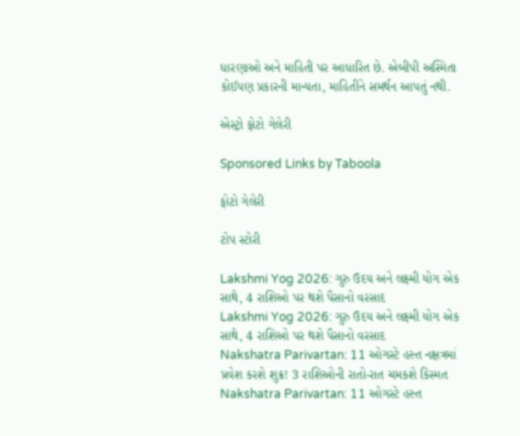ધારણાઓ અને માહિતી પર આધારિત છે. એબીપી અસ્મિતા કોઈપણ પ્રકારની માન્યતા, માહિતીને સમર્થન આપતું નથી.

એસ્ટ્રો ફોટો ગેલેરી

Sponsored Links by Taboola

ફોટો ગેલેરી

ટોપ સ્ટોરી

Lakshmi Yog 2026: ગુરુ ઉદય અને લક્ષ્મી યોગ એક સાથે, 4 રાશિઓ પર થશે પૈસાનો વરસાદ
Lakshmi Yog 2026: ગુરુ ઉદય અને લક્ષ્મી યોગ એક સાથે, 4 રાશિઓ પર થશે પૈસાનો વરસાદ
Nakshatra Parivartan: 11 ઓગસ્ટે હસ્ત નક્ષત્રમાં પ્રવેશ કરશે શુક્ર! 3 રાશિઓની રાતો-રાત ચમકશે કિસ્મત
Nakshatra Parivartan: 11 ઓગસ્ટે હસ્ત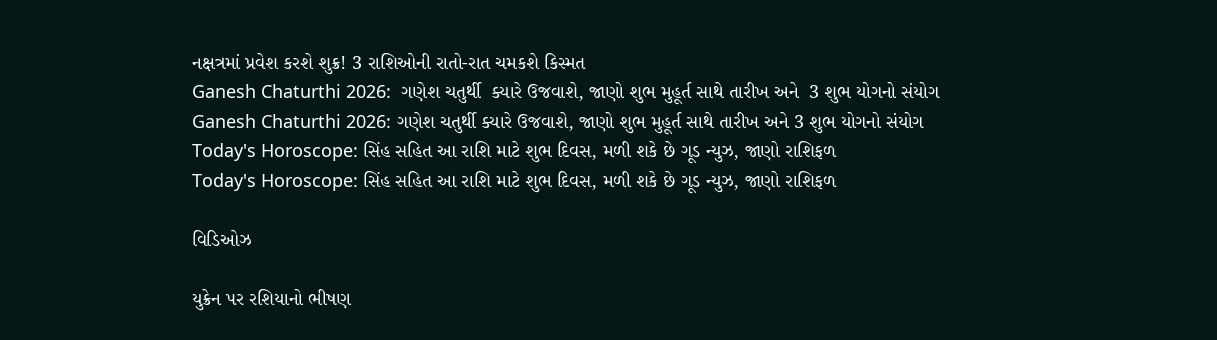નક્ષત્રમાં પ્રવેશ કરશે શુક્ર! 3 રાશિઓની રાતો-રાત ચમકશે કિસ્મત
Ganesh Chaturthi 2026:  ગણેશ ચતુર્થી  ક્યારે ઉજવાશે, જાણો શુભ મુહૂર્ત સાથે તારીખ અને  3 શુભ યોગનો સંયોગ
Ganesh Chaturthi 2026: ગણેશ ચતુર્થી ક્યારે ઉજવાશે, જાણો શુભ મુહૂર્ત સાથે તારીખ અને 3 શુભ યોગનો સંયોગ
Today's Horoscope: સિંહ સહિત આ રાશિ માટે શુભ દિવસ, મળી શકે છે ગૂડ ન્યુઝ, જાણો રાશિફળ
Today's Horoscope: સિંહ સહિત આ રાશિ માટે શુભ દિવસ, મળી શકે છે ગૂડ ન્યુઝ, જાણો રાશિફળ

વિડિઓઝ

યુક્રેન પર રશિયાનો ભીષણ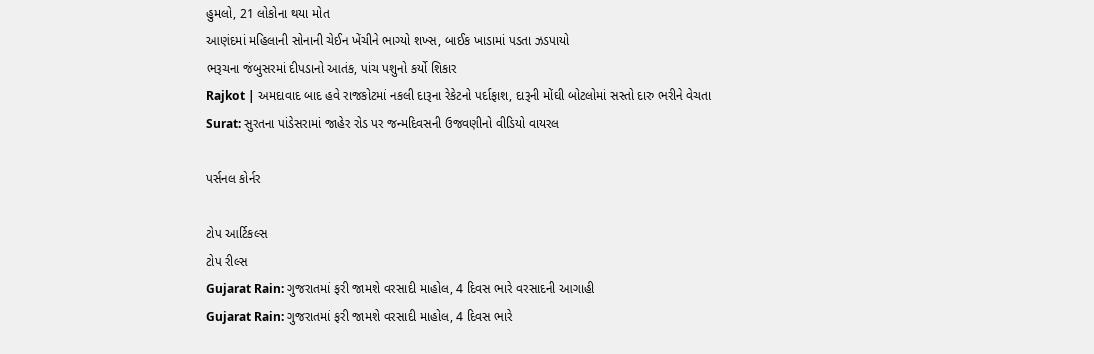હુમલો, 21 લોકોના થયા મોત
આણંદમાં મહિલાની સોનાની ચેઈન ખેંચીને ભાગ્યો શખ્સ, બાઈક ખાડામાં પડતા ઝડપાયો
ભરૂચના જંબુસરમાં દીપડાનો આતંક, પાંચ પશુનો કર્યો શિકાર
Rajkot | અમદાવાદ બાદ હવે રાજકોટમાં નકલી દારૂના રેકેટનો પર્દાફાશ, દારૂની મોંઘી બોટલોમાં સસ્તો દારુ ભરીને વેચતા
Surat: સુરતના પાંડેસરામાં જાહેર રોડ પર જન્મદિવસની ઉજવણીનો વીડિયો વાયરલ

પર્સનલ કોર્નર

ટોપ આર્ટિકલ્સ
ટોપ રીલ્સ
Gujarat Rain: ગુજરાતમાં ફરી જામશે વરસાદી માહોલ, 4 દિવસ ભારે વરસાદની આગાહી
Gujarat Rain: ગુજરાતમાં ફરી જામશે વરસાદી માહોલ, 4 દિવસ ભારે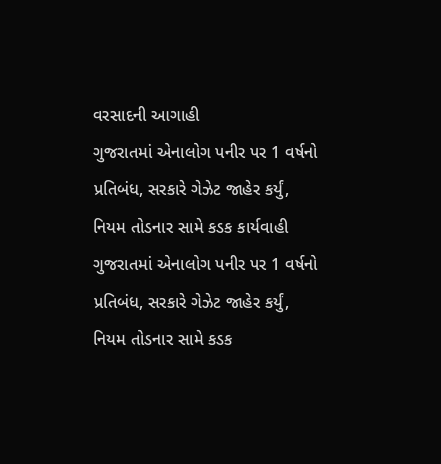વરસાદની આગાહી
ગુજરાતમાં એનાલોગ પનીર પર 1 વર્ષનો પ્રતિબંધ, સરકારે ગેઝેટ જાહેર કર્યું, નિયમ તોડનાર સામે કડક કાર્યવાહી
ગુજરાતમાં એનાલોગ પનીર પર 1 વર્ષનો પ્રતિબંધ, સરકારે ગેઝેટ જાહેર કર્યું, નિયમ તોડનાર સામે કડક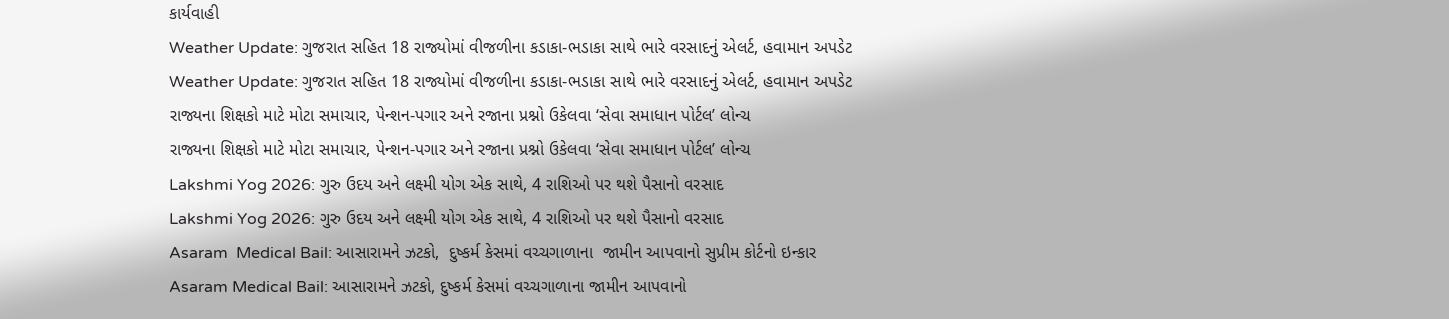કાર્યવાહી
Weather Update: ગુજરાત સહિત 18 રાજ્યોમાં વીજળીના કડાકા-ભડાકા સાથે ભારે વરસાદનું એલર્ટ, હવામાન અપડેટ
Weather Update: ગુજરાત સહિત 18 રાજ્યોમાં વીજળીના કડાકા-ભડાકા સાથે ભારે વરસાદનું એલર્ટ, હવામાન અપડેટ
રાજ્યના શિક્ષકો માટે મોટા સમાચાર, પેન્શન-પગાર અને રજાના પ્રશ્નો ઉકેલવા ‘સેવા સમાધાન પોર્ટલ’ લોન્ચ
રાજ્યના શિક્ષકો માટે મોટા સમાચાર, પેન્શન-પગાર અને રજાના પ્રશ્નો ઉકેલવા ‘સેવા સમાધાન પોર્ટલ’ લોન્ચ
Lakshmi Yog 2026: ગુરુ ઉદય અને લક્ષ્મી યોગ એક સાથે, 4 રાશિઓ પર થશે પૈસાનો વરસાદ
Lakshmi Yog 2026: ગુરુ ઉદય અને લક્ષ્મી યોગ એક સાથે, 4 રાશિઓ પર થશે પૈસાનો વરસાદ
Asaram  Medical Bail: આસારામને ઝટકો,  દુષ્કર્મ કેસમાં વચ્ચગાળાના  જામીન આપવાનો સુપ્રીમ કોર્ટનો ઇન્કાર
Asaram Medical Bail: આસારામને ઝટકો, દુષ્કર્મ કેસમાં વચ્ચગાળાના જામીન આપવાનો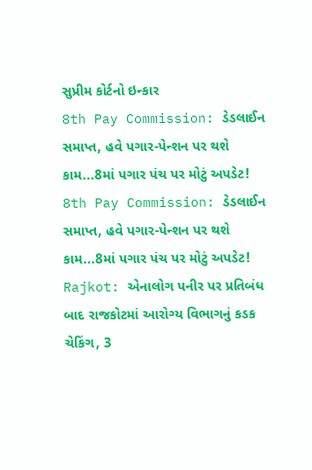સુપ્રીમ કોર્ટનો ઇન્કાર
8th Pay Commission: ડેડલાઈન સમાપ્ત, હવે પગાર-પેન્શન પર થશે કામ...8માં પગાર પંચ પર મોટું અપડેટ!
8th Pay Commission: ડેડલાઈન સમાપ્ત, હવે પગાર-પેન્શન પર થશે કામ...8માં પગાર પંચ પર મોટું અપડેટ!
Rajkot: એનાલોગ પનીર પર પ્રતિબંધ બાદ રાજકોટમાં આરોગ્ય વિભાગનું કડક ચેકિંગ, 3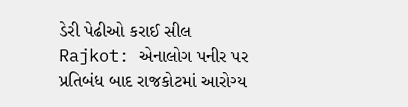ડેરી પેઢીઓ કરાઈ સીલ
Rajkot: એનાલોગ પનીર પર પ્રતિબંધ બાદ રાજકોટમાં આરોગ્ય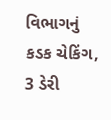વિભાગનું કડક ચેકિંગ, 3 ડેરી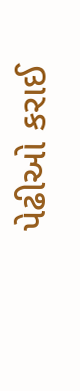પેઢીઓ કરાઈ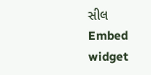સીલ
Embed widget